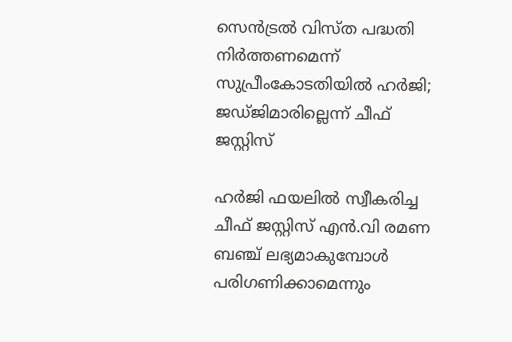സെൻട്രൽ വിസ്ത പദ്ധതി നിർത്തണമെന്ന് സുപ്രീംകോടതിയില്‍ ഹർജി; ജഡ്ജിമാരില്ലെന്ന് ചീഫ് ജസ്റ്റിസ്

ഹർജി ഫയലിൽ സ്വീകരിച്ച ചീഫ് ജസ്റ്റിസ് എൻ.വി രമണ ബഞ്ച് ലഭ്യമാകുമ്പോൾ പരിഗണിക്കാമെന്നും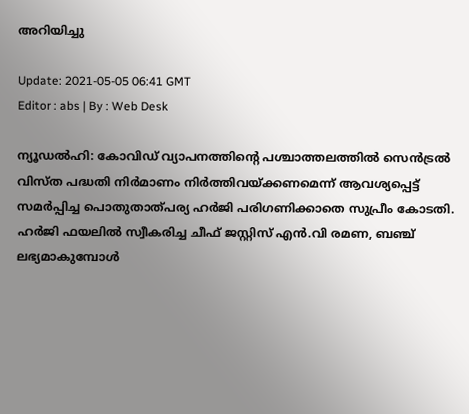അറിയിച്ചു

Update: 2021-05-05 06:41 GMT
Editor : abs | By : Web Desk

ന്യൂഡൽഹി: കോവിഡ് വ്യാപനത്തിന്റെ പശ്ചാത്തലത്തിൽ സെൻട്രൽ വിസ്ത പദ്ധതി നിർമാണം നിർത്തിവയ്ക്കണമെന്ന് ആവശ്യപ്പെട്ട് സമർപ്പിച്ച പൊതുതാത്പര്യ ഹർജി പരിഗണിക്കാതെ സുപ്രീം കോടതി. ഹർജി ഫയലിൽ സ്വീകരിച്ച ചീഫ് ജസ്റ്റിസ് എൻ.വി രമണ, ബഞ്ച് ലഭ്യമാകുമ്പോൾ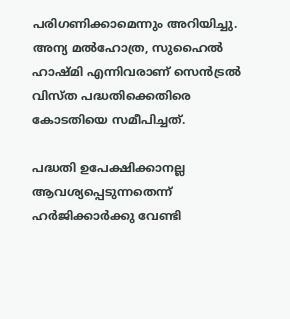പരിഗണിക്കാമെന്നും അറിയിച്ചു. അന്യ മൽഹോത്ര, സുഹൈൽ ഹാഷ്മി എന്നിവരാണ് സെൻട്രൽ വിസ്ത പദ്ധതിക്കെതിരെ കോടതിയെ സമീപിച്ചത്.

പദ്ധതി ഉപേക്ഷിക്കാനല്ല ആവശ്യപ്പെടുന്നതെന്ന് ഹർജിക്കാർക്കു വേണ്ടി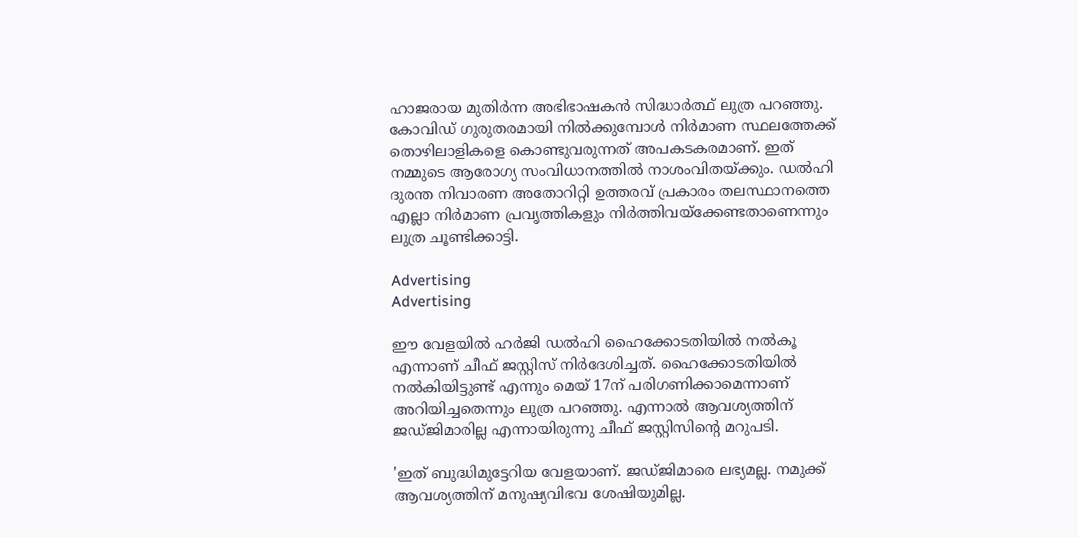ഹാജരായ മുതിർന്ന അഭിഭാഷകൻ സിദ്ധാർത്ഥ് ലുത്ര പറഞ്ഞു. കോവിഡ് ഗുരുതരമായി നിൽക്കുമ്പോൾ നിർമാണ സ്ഥലത്തേക്ക് തൊഴിലാളികളെ കൊണ്ടുവരുന്നത് അപകടകരമാണ്. ഇത് നമ്മുടെ ആരോഗ്യ സംവിധാനത്തിൽ നാശംവിതയ്ക്കും. ഡൽഹി ദുരന്ത നിവാരണ അതോറിറ്റി ഉത്തരവ് പ്രകാരം തലസ്ഥാനത്തെ എല്ലാ നിർമാണ പ്രവൃത്തികളും നിർത്തിവയ്‌ക്കേണ്ടതാണെന്നും ലുത്ര ചൂണ്ടിക്കാട്ടി.

Advertising
Advertising

ഈ വേളയിൽ ഹർജി ഡൽഹി ഹൈക്കോടതിയിൽ നൽകൂ എന്നാണ് ചീഫ് ജസ്റ്റിസ് നിർദേശിച്ചത്. ഹൈക്കോടതിയിൽ നൽകിയിട്ടുണ്ട് എന്നും മെയ് 17ന് പരിഗണിക്കാമെന്നാണ് അറിയിച്ചതെന്നും ലുത്ര പറഞ്ഞു. എന്നാൽ ആവശ്യത്തിന് ജഡ്ജിമാരില്ല എന്നായിരുന്നു ചീഫ് ജസ്റ്റിസിന്റെ മറുപടി.

'ഇത് ബുദ്ധിമുട്ടേറിയ വേളയാണ്. ജഡ്ജിമാരെ ലഭ്യമല്ല. നമുക്ക് ആവശ്യത്തിന് മനുഷ്യവിഭവ ശേഷിയുമില്ല.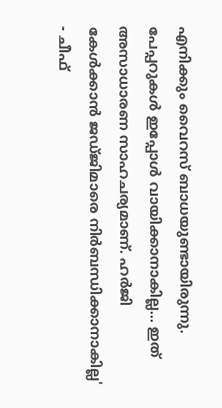എനിക്കും വൈറസ് ബാധയുണ്ടായിരുന്നു. പേപ്പറുകൾ ഇപ്പോൾ വായിക്കാനാകില്ല... ഇത് അസാധാരണ സാഹചര്യമാണ്. ഹർജി കേൾക്കാൻ ജഡ്ജിമാരെ നിർബന്ധിക്കാനാകില്ല' - ചീഫ്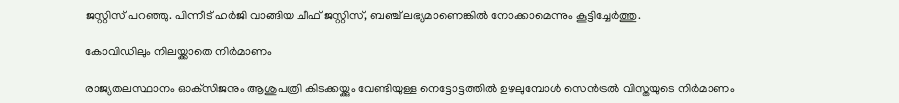ജസ്റ്റിസ് പറഞ്ഞു. പിന്നീട് ഹർജി വാങ്ങിയ ചീഫ് ജസ്റ്റിസ്, ബഞ്ച് ലഭ്യമാണെങ്കിൽ നോക്കാമെന്നും കൂട്ടിച്ചേർത്തു.

കോവിഡിലും നിലയ്ക്കാതെ നിർമാണം

രാജ്യതലസ്ഥാനം ഓക്‌സിജനും ആശുപത്രി കിടക്കയ്ക്കും വേണ്ടിയുള്ള നെട്ടോട്ടത്തിൽ ഉഴലുമ്പോൾ സെൻട്രൽ വിസ്തയുടെ നിർമാണം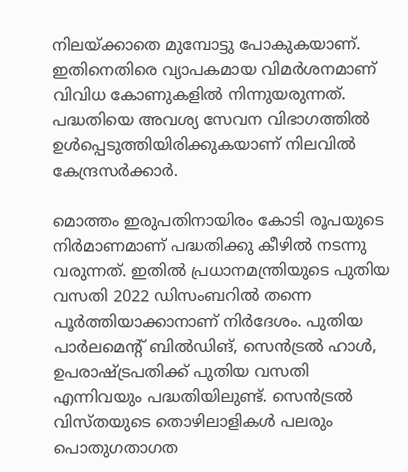നിലയ്ക്കാതെ മുമ്പോട്ടു പോകുകയാണ്. ഇതിനെതിരെ വ്യാപകമായ വിമർശനമാണ് വിവിധ കോണുകളിൽ നിന്നുയരുന്നത്. പദ്ധതിയെ അവശ്യ സേവന വിഭാഗത്തിൽ ഉൾപ്പെടുത്തിയിരിക്കുകയാണ് നിലവിൽ കേന്ദ്രസർക്കാർ.

മൊത്തം ഇരുപതിനായിരം കോടി രൂപയുടെ നിർമാണമാണ് പദ്ധതിക്കു കീഴിൽ നടന്നു വരുന്നത്. ഇതിൽ പ്രധാനമന്ത്രിയുടെ പുതിയ വസതി 2022 ഡിസംബറിൽ തന്നെ പൂർത്തിയാക്കാനാണ് നിർദേശം. പുതിയ പാർലമെന്റ് ബിൽഡിങ്, സെൻട്രൽ ഹാൾ, ഉപരാഷ്ട്രപതിക്ക് പുതിയ വസതി എന്നിവയും പദ്ധതിയിലുണ്ട്. സെൻട്രൽ വിസ്തയുടെ തൊഴിലാളികൾ പലരും പൊതുഗതാഗത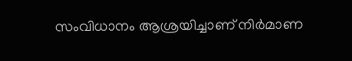സംവിധാനം ആശ്രയിച്ചാണ് നിർമാണ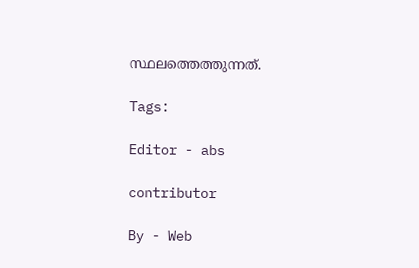സ്ഥലത്തെത്തുന്നത്.

Tags:

Editor - abs

contributor

By - Web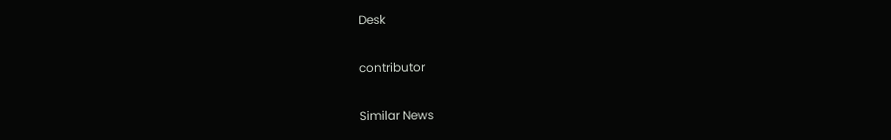Desk

contributor

Similar News